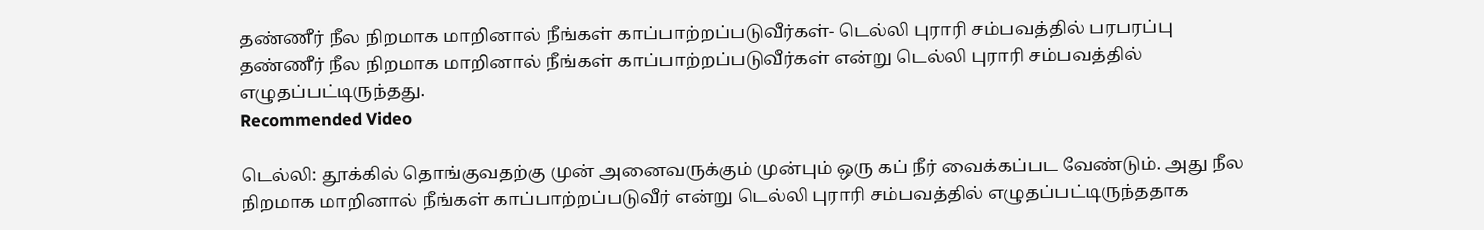தண்ணீர் நீல நிறமாக மாறினால் நீங்கள் காப்பாற்றப்படுவீர்கள்- டெல்லி புராரி சம்பவத்தில் பரபரப்பு
தண்ணீர் நீல நிறமாக மாறினால் நீங்கள் காப்பாற்றப்படுவீர்கள் என்று டெல்லி புராரி சம்பவத்தில் எழுதப்பட்டிருந்தது.
Recommended Video

டெல்லி: தூக்கில் தொங்குவதற்கு முன் அனைவருக்கும் முன்பும் ஒரு கப் நீர் வைக்கப்பட வேண்டும். அது நீல நிறமாக மாறினால் நீங்கள் காப்பாற்றப்படுவீர் என்று டெல்லி புராரி சம்பவத்தில் எழுதப்பட்டிருந்ததாக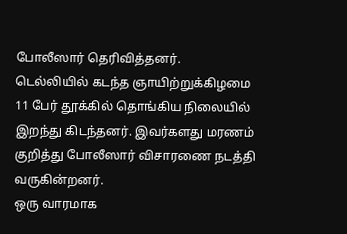போலீஸார் தெரிவித்தனர்.
டெல்லியில் கடந்த ஞாயிற்றுக்கிழமை 11 பேர் தூக்கில் தொங்கிய நிலையில் இறந்து கிடந்தனர். இவர்களது மரணம் குறித்து போலீஸார் விசாரணை நடத்தி வருகின்றனர்.
ஒரு வாரமாக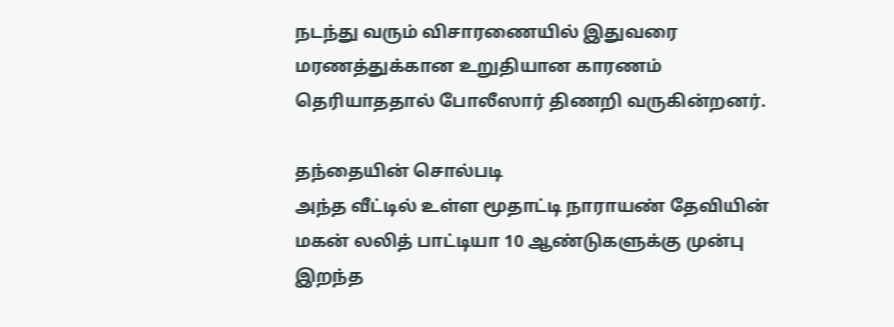நடந்து வரும் விசாரணையில் இதுவரை மரணத்துக்கான உறுதியான காரணம் தெரியாததால் போலீஸார் திணறி வருகின்றனர்.

தந்தையின் சொல்படி
அந்த வீட்டில் உள்ள மூதாட்டி நாராயண் தேவியின் மகன் லலித் பாட்டியா 10 ஆண்டுகளுக்கு முன்பு இறந்த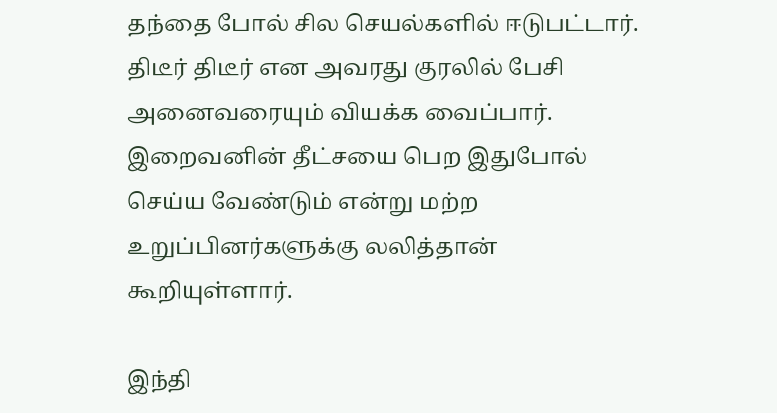தந்தை போல் சில செயல்களில் ஈடுபட்டார். திடீர் திடீர் என அவரது குரலில் பேசி அனைவரையும் வியக்க வைப்பார். இறைவனின் தீட்சயை பெற இதுபோல் செய்ய வேண்டும் என்று மற்ற உறுப்பினர்களுக்கு லலித்தான் கூறியுள்ளார்.

இந்தி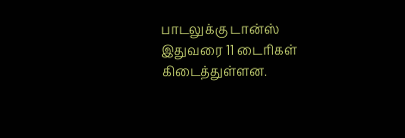பாடலுக்கு டான்ஸ்
இதுவரை 11 டைரிகள் கிடைத்துள்ளன.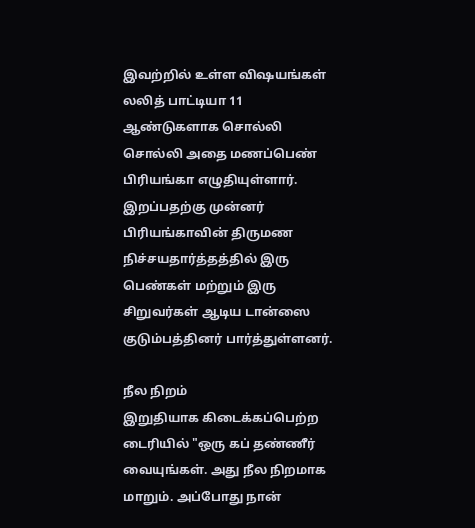இவற்றில் உள்ள விஷயங்கள் லலித் பாட்டியா 11 ஆண்டுகளாக சொல்லி சொல்லி அதை மணப்பெண் பிரியங்கா எழுதியுள்ளார். இறப்பதற்கு முன்னர் பிரியங்காவின் திருமண நிச்சயதார்த்தத்தில் இரு பெண்கள் மற்றும் இரு சிறுவர்கள் ஆடிய டான்ஸை குடும்பத்தினர் பார்த்துள்ளனர்.

நீல நிறம்
இறுதியாக கிடைக்கப்பெற்ற டைரியில் "ஒரு கப் தண்ணீர் வையுங்கள். அது நீல நிறமாக மாறும். அப்போது நான்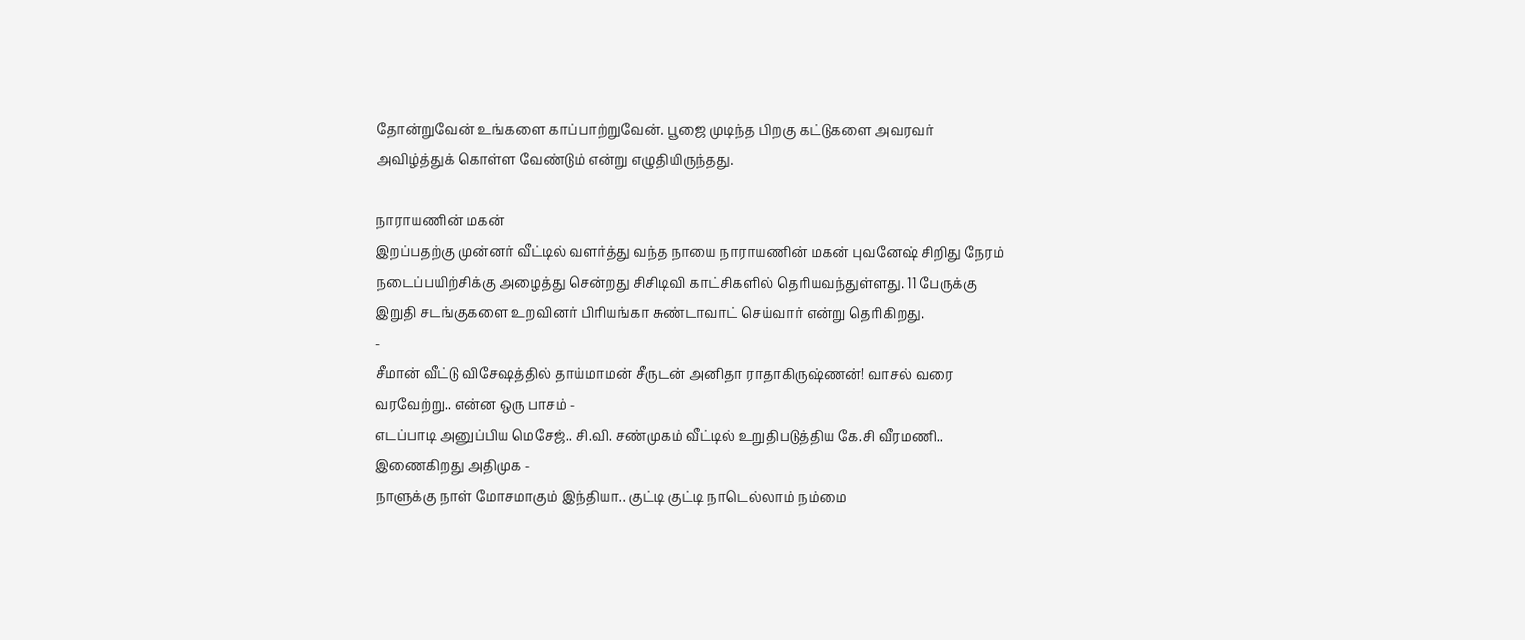தோன்றுவேன் உங்களை காப்பாற்றுவேன். பூஜை முடிந்த பிறகு கட்டுகளை அவரவர் அவிழ்த்துக் கொள்ள வேண்டும் என்று எழுதியிருந்தது.

நாராயணின் மகன்
இறப்பதற்கு முன்னர் வீட்டில் வளர்த்து வந்த நாயை நாராயணின் மகன் புவனேஷ் சிறிது நேரம் நடைப்பயிற்சிக்கு அழைத்து சென்றது சிசிடிவி காட்சிகளில் தெரியவந்துள்ளது. 11 பேருக்கு இறுதி சடங்குகளை உறவினர் பிரியங்கா சுண்டாவாட் செய்வார் என்று தெரிகிறது.
-
சீமான் வீட்டு விசேஷத்தில் தாய்மாமன் சீருடன் அனிதா ராதாகிருஷ்ணன்! வாசல் வரை வரவேற்று.. என்ன ஒரு பாசம் -
எடப்பாடி அனுப்பிய மெசேஜ்.. சி.வி. சண்முகம் வீட்டில் உறுதிபடுத்திய கே.சி வீரமணி.. இணைகிறது அதிமுக -
நாளுக்கு நாள் மோசமாகும் இந்தியா.. குட்டி குட்டி நாடெல்லாம் நம்மை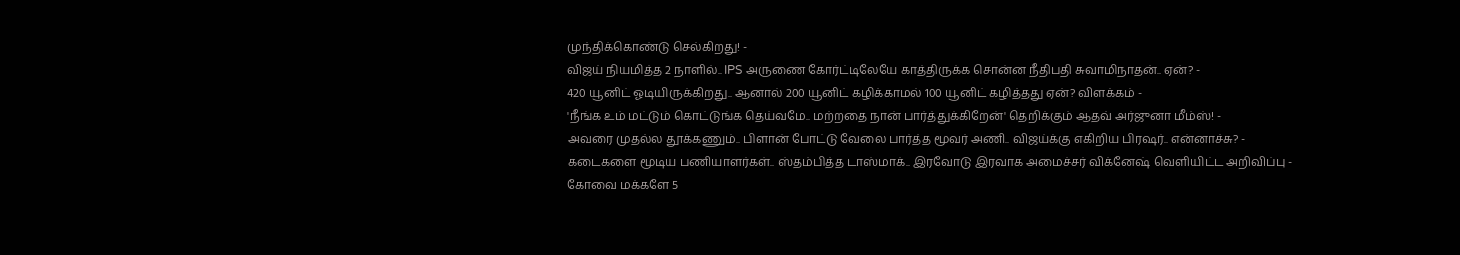முந்திக்கொண்டு செல்கிறது! -
விஜய் நியமித்த 2 நாளில்.. IPS அருணை கோர்ட்டிலேயே காத்திருக்க சொன்ன நீதிபதி சுவாமிநாதன்.. ஏன்? -
420 யூனிட் ஓடியிருக்கிறது.. ஆனால் 200 யூனிட் கழிக்காமல் 100 யூனிட் கழித்தது ஏன்? விளக்கம் -
'நீங்க உம் மட்டும் கொட்டுங்க தெய்வமே.. மற்றதை நான் பார்த்துக்கிறேன்' தெறிக்கும் ஆதவ் அர்ஜுனா மீம்ஸ்! -
அவரை முதல்ல தூக்கணும்.. பிளான் போட்டு வேலை பார்த்த மூவர் அணி.. விஜய்க்கு எகிறிய பிரஷர்.. என்னாச்சு? -
கடைகளை மூடிய பணியாளர்கள்.. ஸ்தம்பித்த டாஸ்மாக்.. இரவோடு இரவாக அமைச்சர் விக்னேஷ் வெளியிட்ட அறிவிப்பு -
கோவை மக்களே 5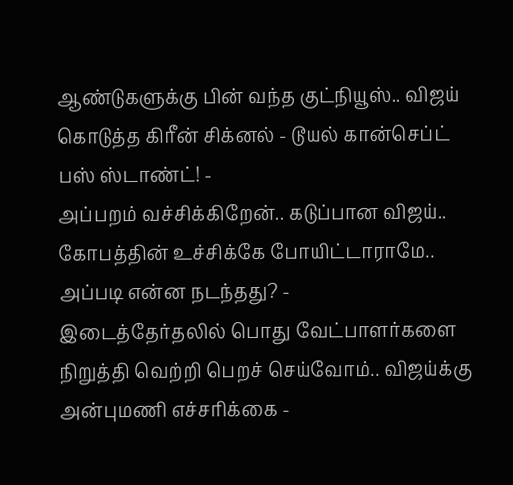ஆண்டுகளுக்கு பின் வந்த குட்நியூஸ்.. விஜய் கொடுத்த கிரீன் சிக்னல் - டூயல் கான்செப்ட் பஸ் ஸ்டாண்ட்! -
அப்பறம் வச்சிக்கிறேன்.. கடுப்பான விஜய்.. கோபத்தின் உச்சிக்கே போயிட்டாராமே.. அப்படி என்ன நடந்தது? -
இடைத்தேர்தலில் பொது வேட்பாளர்களை நிறுத்தி வெற்றி பெறச் செய்வோம்.. விஜய்க்கு அன்புமணி எச்சரிக்கை -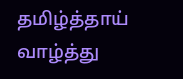தமிழ்த்தாய் வாழ்த்து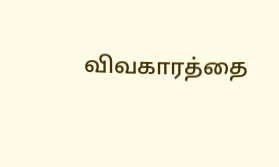விவகாரத்தை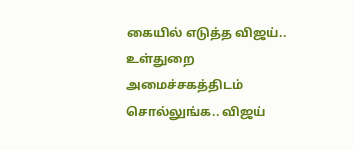கையில் எடுத்த விஜய்.. உள்துறை அமைச்சகத்திடம் சொல்லுங்க.. விஜய்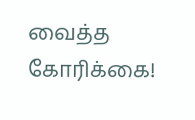வைத்த கோரிக்கை!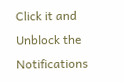Click it and Unblock the Notifications